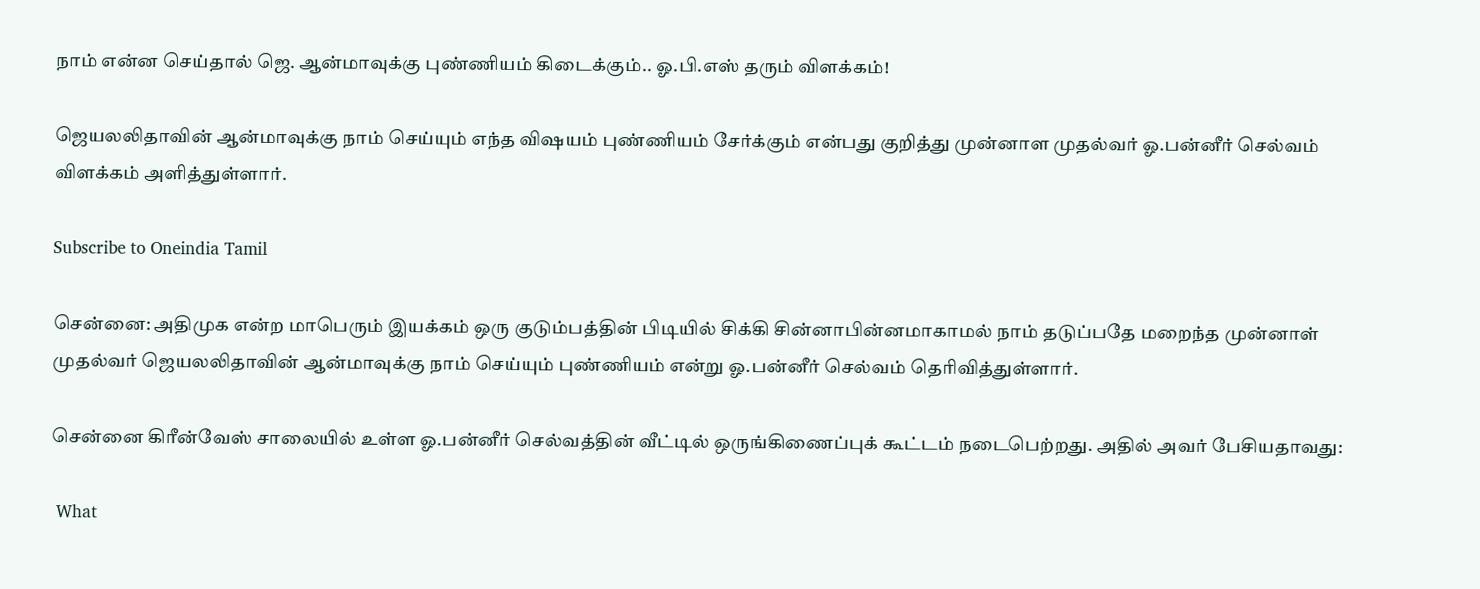நாம் என்ன செய்தால் ஜெ. ஆன்மாவுக்கு புண்ணியம் கிடைக்கும்.. ஓ.பி.எஸ் தரும் விளக்கம்!

ஜெயலலிதாவின் ஆன்மாவுக்கு நாம் செய்யும் எந்த விஷயம் புண்ணியம் சேர்க்கும் என்பது குறித்து முன்னாள முதல்வர் ஓ.பன்னீர் செல்வம் விளக்கம் அளித்துள்ளார்.

Subscribe to Oneindia Tamil

சென்னை: அதிமுக என்ற மாபெரும் இயக்கம் ஒரு குடும்பத்தின் பிடியில் சிக்கி சின்னாபின்னமாகாமல் நாம் தடுப்பதே மறைந்த முன்னாள் முதல்வர் ஜெயலலிதாவின் ஆன்மாவுக்கு நாம் செய்யும் புண்ணியம் என்று ஓ.பன்னீர் செல்வம் தெரிவித்துள்ளார்.

சென்னை கிரீன்வேஸ் சாலையில் உள்ள ஓ.பன்னீர் செல்வத்தின் வீட்டில் ஒருங்கிணைப்புக் கூட்டம் நடைபெற்றது. அதில் அவர் பேசியதாவது:

 What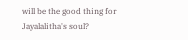will be the good thing for Jayalalitha's soul?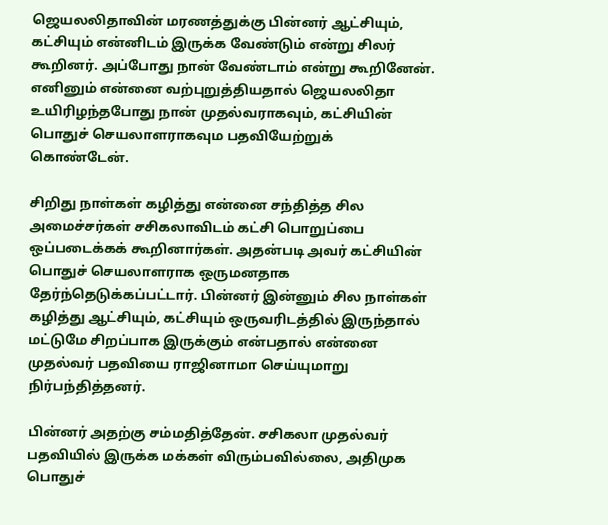ஜெயலலிதாவின் மரணத்துக்கு பின்னர் ஆட்சியும், கட்சியும் என்னிடம் இருக்க வேண்டும் என்று சிலர் கூறினர். அப்போது நான் வேண்டாம் என்று கூறினேன். எனினும் என்னை வற்புறுத்தியதால் ஜெயலலிதா உயிரிழந்தபோது நான் முதல்வராகவும், கட்சியின் பொதுச் செயலாளராகவும பதவியேற்றுக் கொண்டேன்.

சிறிது நாள்கள் கழித்து என்னை சந்தித்த சில அமைச்சர்கள் சசிகலாவிடம் கட்சி பொறுப்பை ஒப்படைக்கக் கூறினார்கள். அதன்படி அவர் கட்சியின் பொதுச் செயலாளராக ஒருமனதாக தேர்ந்தெடுக்கப்பட்டார். பின்னர் இன்னும் சில நாள்கள் கழித்து ஆட்சியும், கட்சியும் ஒருவரிடத்தில் இருந்தால் மட்டுமே சிறப்பாக இருக்கும் என்பதால் என்னை முதல்வர் பதவியை ராஜினாமா செய்யுமாறு நிர்பந்தித்தனர்.

பின்னர் அதற்கு சம்மதித்தேன். சசிகலா முதல்வர் பதவியில் இருக்க மக்கள் விரும்பவில்லை, அதிமுக பொதுச்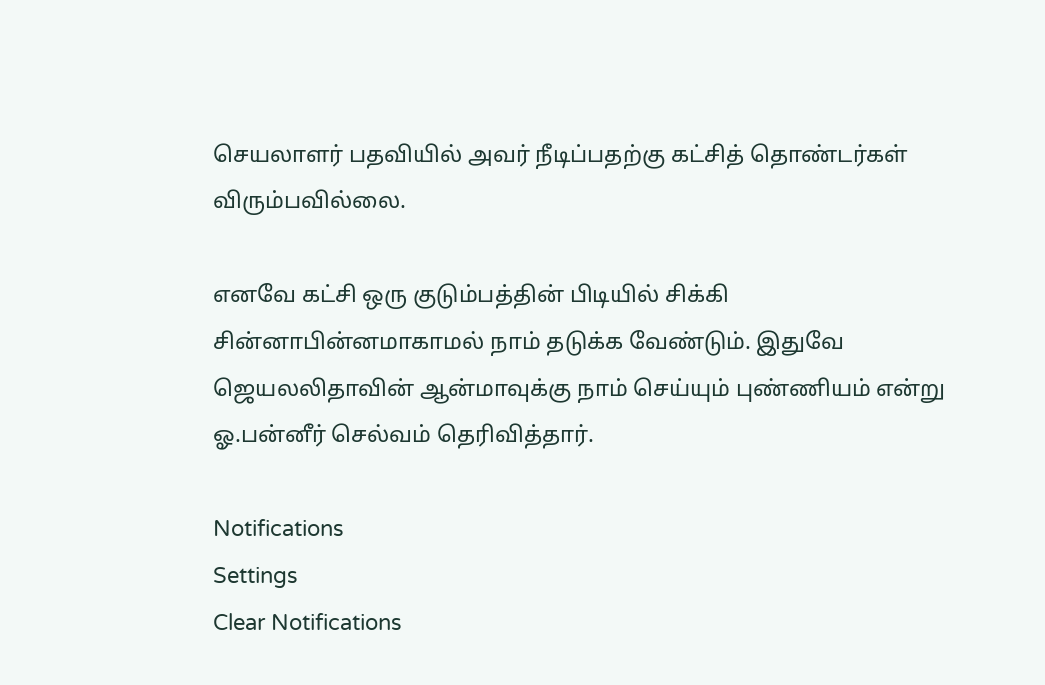செயலாளர் பதவியில் அவர் நீடிப்பதற்கு கட்சித் தொண்டர்கள் விரும்பவில்லை.

எனவே கட்சி ஒரு குடும்பத்தின் பிடியில் சிக்கி சின்னாபின்னமாகாமல் நாம் தடுக்க வேண்டும். இதுவே ஜெயலலிதாவின் ஆன்மாவுக்கு நாம் செய்யும் புண்ணியம் என்று ஓ.பன்னீர் செல்வம் தெரிவித்தார்.

Notifications
Settings
Clear Notifications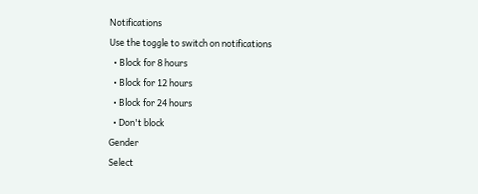Notifications
Use the toggle to switch on notifications
  • Block for 8 hours
  • Block for 12 hours
  • Block for 24 hours
  • Don't block
Gender
Select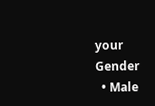your Gender
  • Male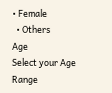• Female
  • Others
Age
Select your Age Range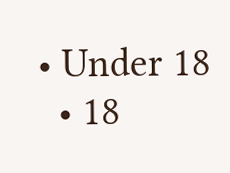• Under 18
  • 18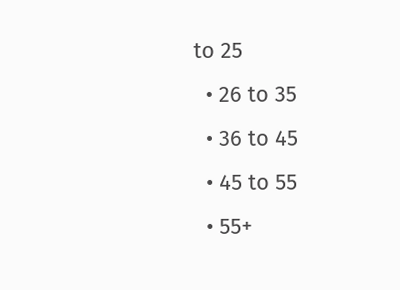to 25
  • 26 to 35
  • 36 to 45
  • 45 to 55
  • 55+